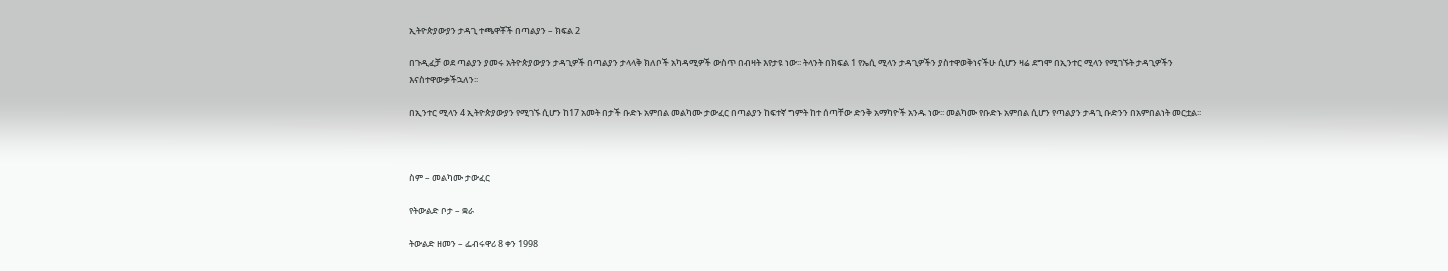ኢትዮጵያውያን ታዳጊ ተጫዋቾች በጣልያን – ክፍል 2

በጉዲፈቻ ወደ ጣልያን ያመሩ አትዮጵያውያን ታዳጊዎች በጣልያን ታላላቅ ክለቦች አካዳሚዎች ውስጥ በብዛት እየታዩ ነው፡፡ ትላንት በክፍል 1 የኤሲ ሚላን ታዳጊዎችን ያስተዋወቅነናችሁ ሲሆን ዛሬ ደግሞ በኢንተር ሚላን የሚገኙት ታዳጊዎችን እናስተዋውቃችኋለን፡፡

በኢንተር ሚላን 4 ኢትዮጵያውያን የሚገኙ ሲሆን ከ17 አመት በታች ቡድኑ አምበል መልካሙ ታውፈር በጣልያን ከፍተኛ ግምት ከተ ሰጣቸው ድንቅ አማካዮች አንዱ ነው፡፡ መልካሙ የቡድኑ አምበል ሲሆን የጣልያን ታዳጊ ቡድንን በአምበልነት መርቷል፡፡



ስም – መልካሙ ታውፈር

የትውልድ ቦታ – ቋራ

ትውልድ ዘመን – ፌብሩዋሪ 8 ቀን 1998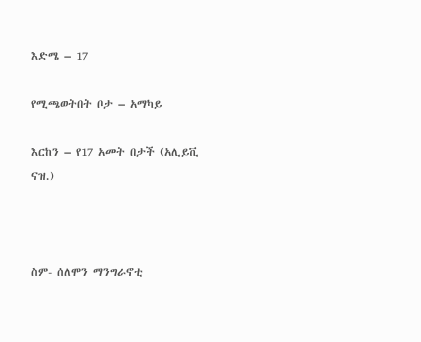እድሜ – 17

የሚጫወትበት ቦታ – አማካይ

እርከን – የ17 አመት በታች (አሊይቪ ናዝ.)



ስም- ሰለሞን ማንግራኖቲ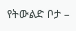የትውልድ ቦታ –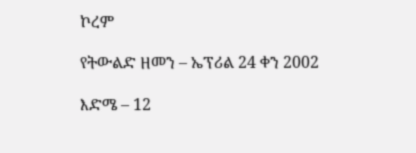ኮረም

የትውልድ ዘመን – ኤፕሪል 24 ቀን 2002

እድሜ – 12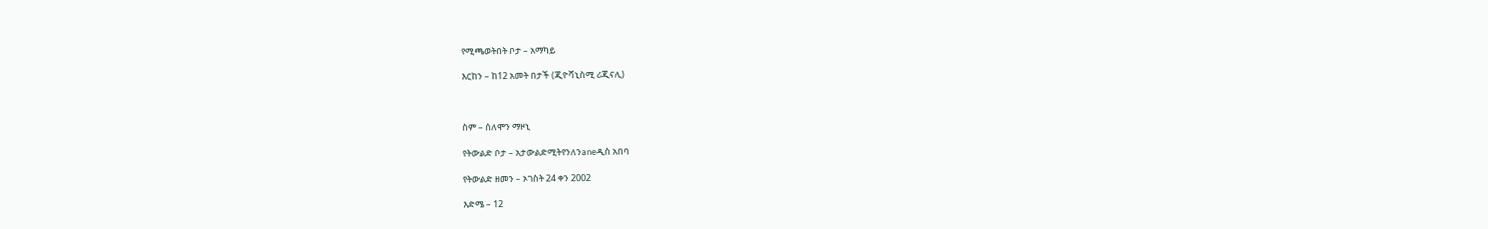የሚጫወትበት ቦታ – አማካይ

እርከን – ከ12 አመት በታች (ጂዮቫኒስሚ ሪጂናሊ)



ስም – ሰለሞን ማዞኒ

የትውልድ ቦታ – አታውልድሚትየንለንaneዲስ አበባ

የትውልድ ዘመን – ኦገስት 24 ቀን 2002

እድሜ – 12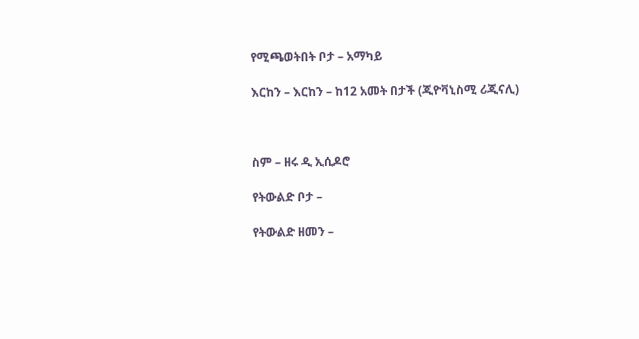የሚጫወትበት ቦታ – አማካይ

እርከን – እርከን – ከ12 አመት በታች (ጂዮቫኒስሚ ሪጂናሊ)



ስም – ዘሩ ዲ ኢሲዶሮ

የትውልድ ቦታ –

የትውልድ ዘመን –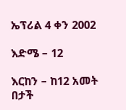ኤፕሪል 4 ቀን 2002

እድሜ – 12

እርከን – ከ12 አመት በታች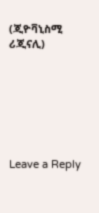(ጂዮቫኒስሚ ሪጂናሊ)







Leave a Reply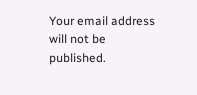Your email address will not be published.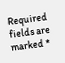Required fields are marked *